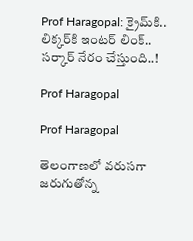Prof Haragopal: క్రైమ్‌కి.. లిక్కర్‌కి ఇంటర్‌ లింక్.. సర్కార్‌ నేరం చేస్తుంది..!

Prof Haragopal

Prof Haragopal

తెలంగాణలో వరుసగా జరుగుతోన్న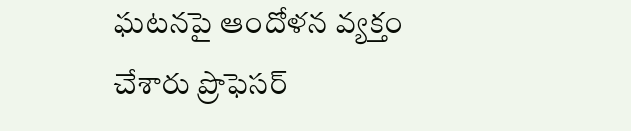ఘటనపై ఆందోళన వ్యక్తం చేశారు ప్రొఫెసర్‌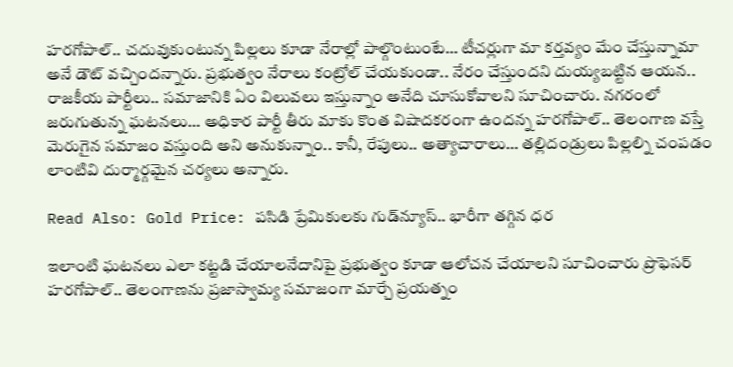హరగోపాల్.. చదువుకుంటున్న పిల్లలు కూడా నేరాల్లో పాల్గొంటుంటే… టీచర్లుగా మా కర్తవ్యం మేం చేస్తున్నామా అనే డౌట్ వచ్చిందన్నారు. ప్రభుత్వం నేరాలు కంట్రోల్ చేయకుండా.. నేరం చేస్తుందని దుయ్యబట్టిన ఆయన.. రాజకీయ పార్టీలు.. సమాజానికి ఏం విలువలు ఇస్తున్నాం అనేది చూసుకోవాలని సూచించారు. నగరంలో జరుగుతున్న ఘటనలు… అధికార పార్టీ తీరు మాకు కొంత విషాదకరంగా ఉందన్న హరగోపాల్.. తెలంగాణ వస్తే మెరుగైన సమాజం వస్తుంది అని అనుకున్నాం.. కానీ, రేపులు.. అత్యాచారాలు… తల్లిదండ్రులు పిల్లల్ని చంపడం లాంటివి దుర్మార్గమైన చర్యలు అన్నారు.

Read Also: Gold Price: పసిడి ప్రేమికులకు గుడ్‌న్యూస్‌.. భారీగా తగ్గిన ధర

ఇలాంటి ఘటనలు ఎలా కట్టడి చేయాలనేదానిపై ప్రభుత్వం కూడా ఆలోచన చేయాలని సూచించారు ప్రొఫెసర్‌ హరగోపాల్.. తెలంగాణను ప్రజాస్వామ్య సమాజంగా మార్చే ప్రయత్నం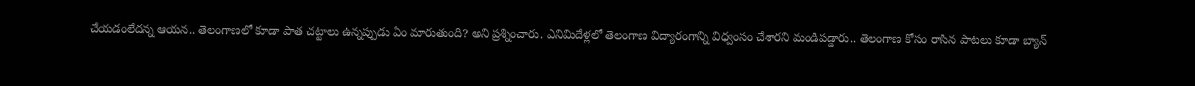చేయడంలేదన్న ఆయన.. తెలంగాణలో కూడా పాత చట్టాలు ఉన్నప్పుడు ఏం మారుతుంది? అని ప్రశ్నించారు. ఎనిమిదేళ్లలో తెలంగాణ విద్యారంగాన్ని విధ్వంసం చేశారని మండిపడ్డారు.. తెలంగాణ కోసం రాసిన పాటలు కూడా బ్యాన్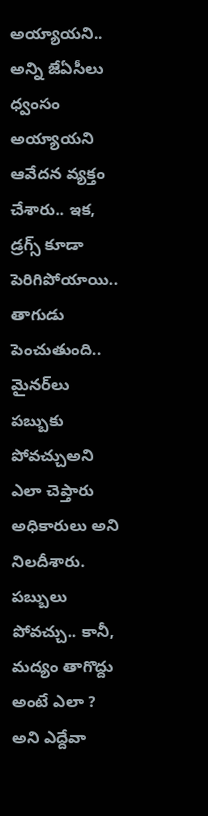అయ్యాయని.. అన్ని జేఏసీలు ధ్వంసం అయ్యాయని ఆవేదన వ్యక్తం చేశారు.. ఇక, డ్రగ్స్ కూడా పెరిగిపోయాయి.. తాగుడు పెంచుతుంది.. మైనర్‌లు పబ్బుకు పోవచ్చుఅని ఎలా చెప్తారు అధికారులు అని నిలదీశారు. పబ్బులు పోవచ్చు.. కానీ, మద్యం తాగొద్దు అంటే ఎలా ? అని ఎద్దేవా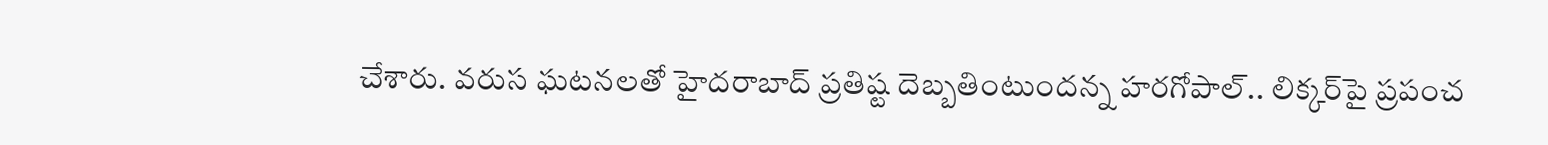చేశారు. వరుస ఘటనలతో హైదరాబాద్ ప్రతిష్ట దెబ్బతింటుందన్న హరగోపాల్.. లిక్కర్‌పై ప్రపంచ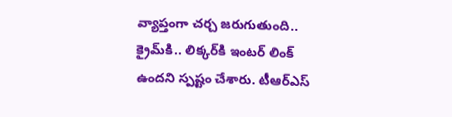వ్యాప్తంగా చర్చ జరుగుతుంది.. క్రైమ్‌కి.. లిక్కర్‌కి ఇంటర్‌ లింక్‌ ఉందని స్పష్టం చేశారు. టీఆర్ఎస్‌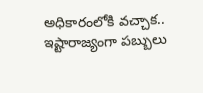అధికారంలోకి వచ్చాక.. ఇష్టారాజ్యంగా పబ్బులు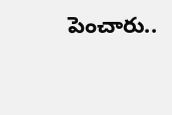పెంచారు..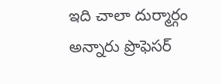ఇది చాలా దుర్మార్గం అన్నారు ప్రొఫెసర్‌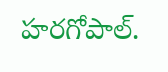హరగోపాల్.